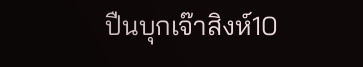ปืนบุกเจ๊าสิงห์10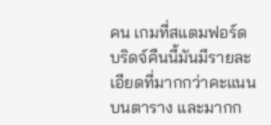คน เกมที่สแตมฟอร์ด บริดจ์คืนนี้มันมีรายละเอียดที่มากกว่าคะแนนบนตาราง และมากก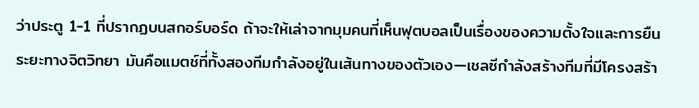ว่าประตู 1-1 ที่ปรากฏบนสกอร์บอร์ด ถ้าจะให้เล่าจากมุมคนที่เห็นฟุตบอลเป็นเรื่องของความตั้งใจและการยืนระยะทางจิตวิทยา มันคือแมตช์ที่ทั้งสองทีมกำลังอยู่ในเส้นทางของตัวเอง—เชลซีกำลังสร้างทีมที่มีโครงสร้า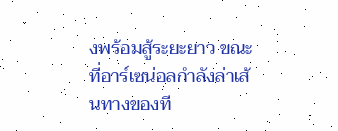งพร้อมสู้ระยะยาว ขณะที่อาร์เซน่อลกำลังล่าเส้นทางของที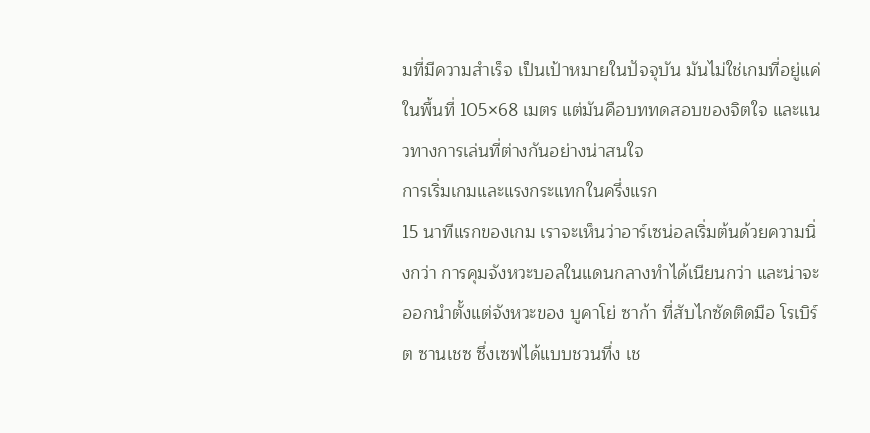มที่มีความสำเร็จ เป็นเป้าหมายในปัจจุบัน มันไม่ใช่เกมที่อยู่แค่ในพื้นที่ 105×68 เมตร แต่มันคือบททดสอบของจิตใจ และแนวทางการเล่นที่ต่างกันอย่างน่าสนใจ
การเริ่มเกมและแรงกระแทกในครึ่งแรก
15 นาทีแรกของเกม เราจะเห็นว่าอาร์เซน่อลเริ่มต้นด้วยความนิ่งกว่า การคุมจังหวะบอลในแดนกลางทำได้เนียนกว่า และน่าจะออกนำตั้งแต่จังหวะของ บูคาโย่ ซาก้า ที่สับไกซัดติดมือ โรเบิร์ต ซานเชซ ซึ่งเซฟได้แบบชวนทึ่ง เช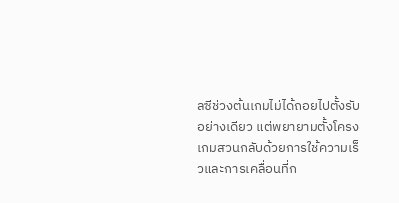ลซีช่วงต้นเกมไม่ได้ถอยไปตั้งรับอย่างเดียว แต่พยายามตั้งโครงเกมสวนกลับด้วยการใช้ความเร็วและการเคลื่อนที่ก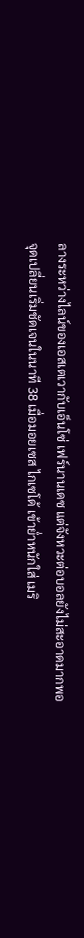ลางระหว่างไลน์ของเอสเตเวากับเอ็นโซ่ เฟร์นานเดซ แต่จังหวะต่อบอลยังไม่สะอาดมากพอ
จุดเปลี่ยนเริ่มชัดเจนในนาที 38 เมื่อมอยเซส ไกเซโด้ เข้าย่ำหนักใส่ เมริ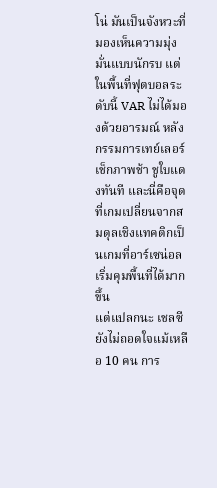โน่ มันเป็นจังหวะที่มองเห็นความมุ่งมั่นแบบนักรบ แต่ในพื้นที่ฟุตบอลระดับนี้ VAR ไม่ได้มองด้วยอารมณ์ หลังกรรมการเทย์เลอร์เช็กภาพช้า ชูใบแดงทันที และนี่คือจุดที่เกมเปลี่ยนจากสมดุลเชิงแทคติกเป็นเกมที่อาร์เซน่อลเริ่มคุมพื้นที่ได้มากขึ้น
แต่แปลกนะ เชลซียังไม่ถอดใจแม้เหลือ 10 คน การ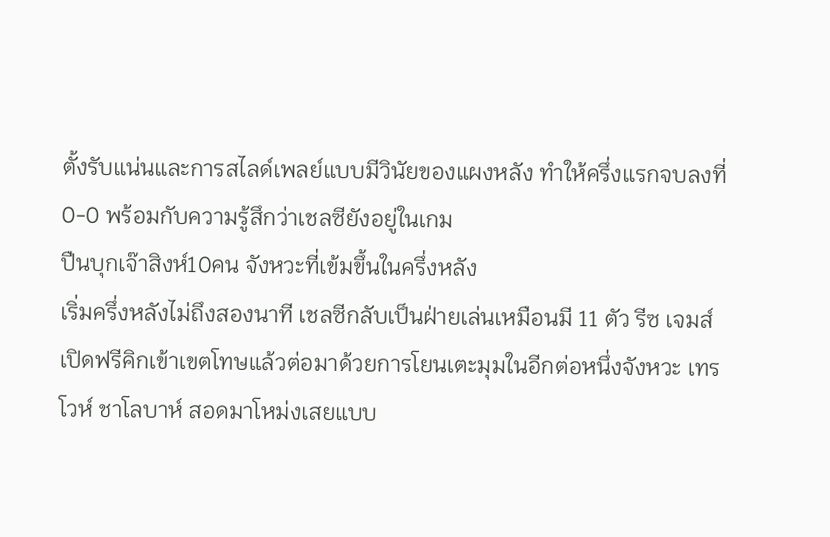ตั้งรับแน่นและการสไลด์เพลย์แบบมีวินัยของแผงหลัง ทำให้ครึ่งแรกจบลงที่ 0-0 พร้อมกับความรู้สึกว่าเชลซียังอยู่ในเกม
ปืนบุกเจ๊าสิงห์10คน จังหวะที่เข้มขึ้นในครึ่งหลัง
เริ่มครึ่งหลังไม่ถึงสองนาที เชลซีกลับเป็นฝ่ายเล่นเหมือนมี 11 ตัว รีซ เจมส์ เปิดฟรีคิกเข้าเขตโทษแล้วต่อมาด้วยการโยนเตะมุมในอีกต่อหนึ่งจังหวะ เทรโวห์ ชาโลบาห์ สอดมาโหม่งเสยแบบ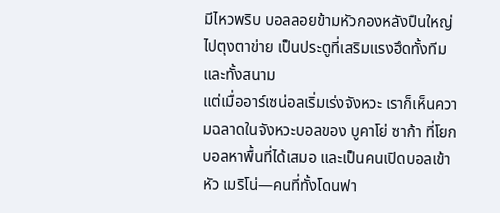มีไหวพริบ บอลลอยข้ามหัวกองหลังปืนใหญ่ไปตุงตาข่าย เป็นประตูที่เสริมแรงฮึดทั้งทีมและทั้งสนาม
แต่เมื่ออาร์เซน่อลเริ่มเร่งจังหวะ เราก็เห็นความฉลาดในจังหวะบอลของ บูคาโย่ ซาก้า ที่โยกบอลหาพื้นที่ได้เสมอ และเป็นคนเปิดบอลเข้าหัว เมริโน่—คนที่ทั้งโดนฟา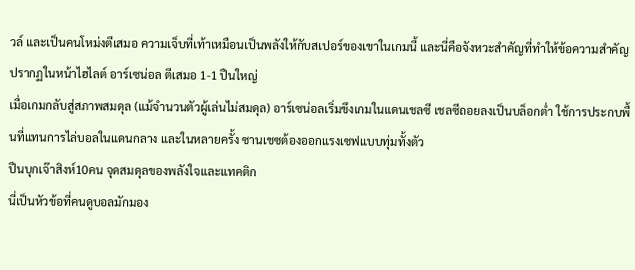วล์ และเป็นคนโหม่งตีเสมอ ความเจ็บที่เท้าเหมือนเป็นพลังให้กับสเปอร์ของเขาในเกมนี้ และนี่คือจังหวะสำคัญที่ทำให้ข้อความสำคัญปรากฏในหน้าไฮไลต์ อาร์เซน่อล ตีเสมอ 1-1 ปืนใหญ่
เมื่อเกมกลับสู่สภาพสมดุล (แม้จำนวนตัวผู้เล่นไม่สมดุล) อาร์เซน่อลเริ่มขึงเกมในแดนเชลซี เชลซีถอยลงเป็นบล็อกต่ำ ใช้การประกบพื้นที่แทนการไล่บอลในแดนกลาง และในหลายครั้ง ซานเชซต้องออกแรงเซฟแบบทุ่มทั้งตัว
ปืนบุกเจ๊าสิงห์10คน จุดสมดุลของพลังใจและแทคติก
นี่เป็นหัวข้อที่คนดูบอลมักมอง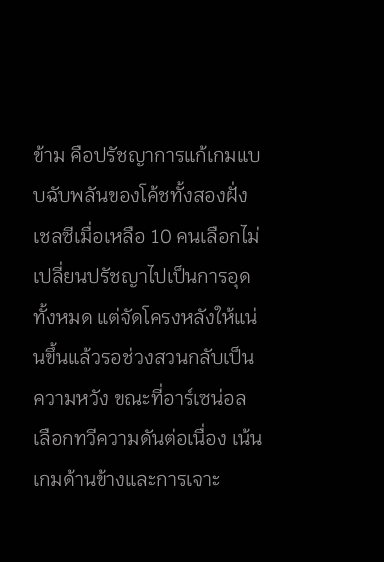ข้าม คือปรัชญาการแก้เกมแบบฉับพลันของโค้ชทั้งสองฝั่ง เชลซีเมื่อเหลือ 10 คนเลือกไม่เปลี่ยนปรัชญาไปเป็นการอุดทั้งหมด แต่จัดโครงหลังให้แน่นขึ้นแล้วรอช่วงสวนกลับเป็นความหวัง ขณะที่อาร์เซน่อลเลือกทวีความดันต่อเนื่อง เน้นเกมด้านข้างและการเจาะ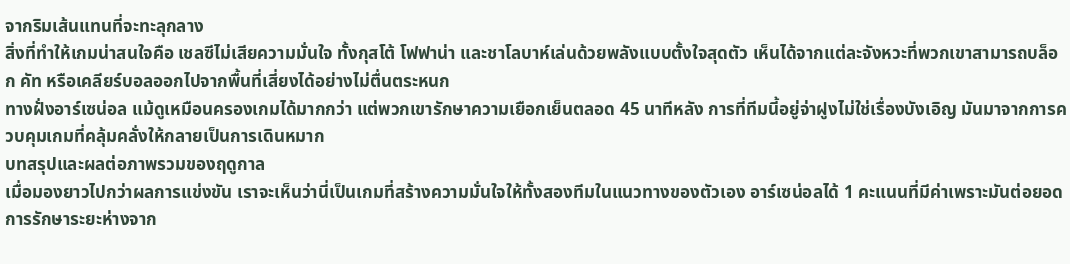จากริมเส้นแทนที่จะทะลุกลาง
สิ่งที่ทำให้เกมน่าสนใจคือ เชลซีไม่เสียความมั่นใจ ทั้งกุสโต้ โฟฟาน่า และชาโลบาห์เล่นด้วยพลังแบบตั้งใจสุดตัว เห็นได้จากแต่ละจังหวะที่พวกเขาสามารถบล็อก คัท หรือเคลียร์บอลออกไปจากพื้นที่เสี่ยงได้อย่างไม่ตื่นตระหนก
ทางฝั่งอาร์เซน่อล แม้ดูเหมือนครองเกมได้มากกว่า แต่พวกเขารักษาความเยือกเย็นตลอด 45 นาทีหลัง การที่ทีมนี้อยู่จ่าฝูงไม่ใช่เรื่องบังเอิญ มันมาจากการควบคุมเกมที่คลุ้มคลั่งให้กลายเป็นการเดินหมาก
บทสรุปและผลต่อภาพรวมของฤดูกาล
เมื่อมองยาวไปกว่าผลการแข่งขัน เราจะเห็นว่านี่เป็นเกมที่สร้างความมั่นใจให้ทั้งสองทีมในแนวทางของตัวเอง อาร์เซน่อลได้ 1 คะแนนที่มีค่าเพราะมันต่อยอดการรักษาระยะห่างจาก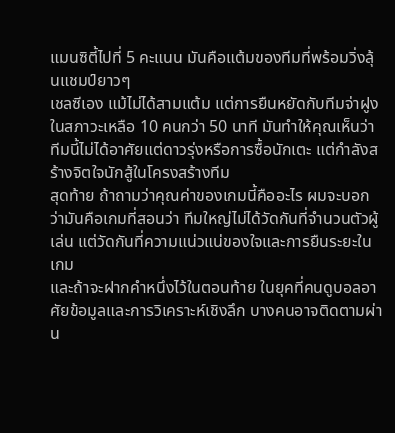แมนซิตี้ไปที่ 5 คะแนน มันคือแต้มของทีมที่พร้อมวิ่งลุ้นแชมป์ยาวๆ
เชลซีเอง แม้ไม่ได้สามแต้ม แต่การยืนหยัดกับทีมจ่าฝูงในสภาวะเหลือ 10 คนกว่า 50 นาที มันทำให้คุณเห็นว่าทีมนี้ไม่ได้อาศัยแต่ดาวรุ่งหรือการซื้อนักเตะ แต่กำลังสร้างจิตใจนักสู้ในโครงสร้างทีม
สุดท้าย ถ้าถามว่าคุณค่าของเกมนี้คืออะไร ผมจะบอกว่ามันคือเกมที่สอนว่า ทีมใหญ่ไม่ได้วัดกันที่จำนวนตัวผู้เล่น แต่วัดกันที่ความแน่วแน่ของใจและการยืนระยะในเกม
และถ้าจะฝากคำหนึ่งไว้ในตอนท้าย ในยุคที่คนดูบอลอาศัยข้อมูลและการวิเคราะห์เชิงลึก บางคนอาจติดตามผ่าน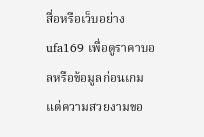สื่อหรือเว็บอย่าง ufa169 เพื่อดูราคาบอลหรือข้อมูลก่อนเกม แต่ความสวยงามขอ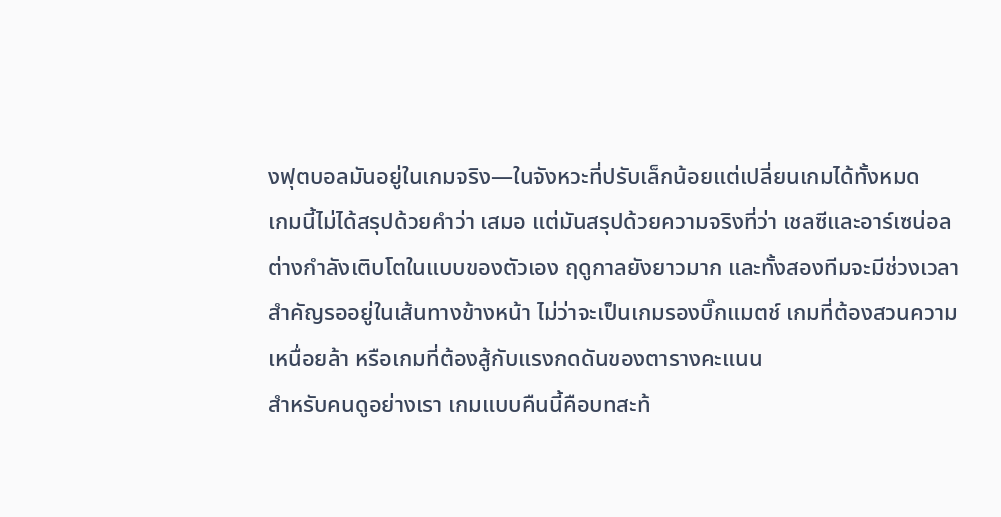งฟุตบอลมันอยู่ในเกมจริง—ในจังหวะที่ปรับเล็กน้อยแต่เปลี่ยนเกมได้ทั้งหมด
เกมนี้ไม่ได้สรุปด้วยคำว่า เสมอ แต่มันสรุปด้วยความจริงที่ว่า เชลซีและอาร์เซน่อลต่างกำลังเติบโตในแบบของตัวเอง ฤดูกาลยังยาวมาก และทั้งสองทีมจะมีช่วงเวลาสำคัญรออยู่ในเส้นทางข้างหน้า ไม่ว่าจะเป็นเกมรองบิ๊กแมตช์ เกมที่ต้องสวนความเหนื่อยล้า หรือเกมที่ต้องสู้กับแรงกดดันของตารางคะแนน
สำหรับคนดูอย่างเรา เกมแบบคืนนี้คือบทสะท้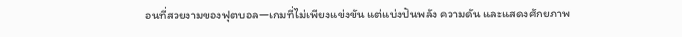อนที่สวยงามของฟุตบอล—เกมที่ไม่เพียงแข่งขัน แต่แบ่งปันพลัง ความดัน และแสดงศักยภาพ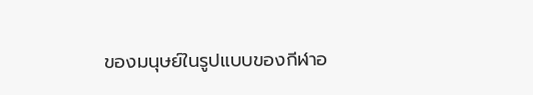ของมนุษย์ในรูปแบบของกีฬาอ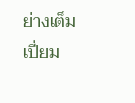ย่างเต็มเปี่ยม